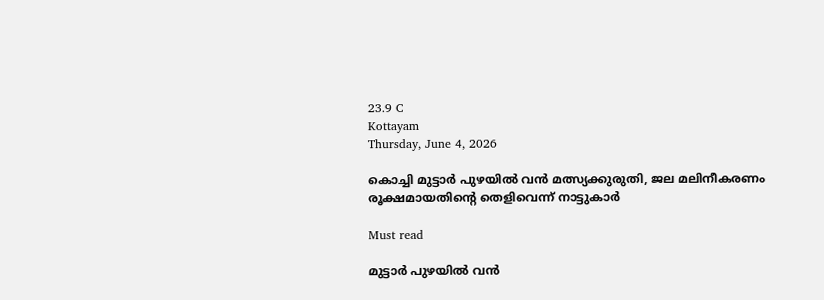23.9 C
Kottayam
Thursday, June 4, 2026

കൊച്ചി മുട്ടാർ പുഴയിൽ വൻ മത്സ്യക്കുരുതി, ജല മലിനീകരണം രൂക്ഷമായതിന്റെ തെളിവെന്ന് നാട്ടുകാർ

Must read

മുട്ടാർ പുഴയിൽ വൻ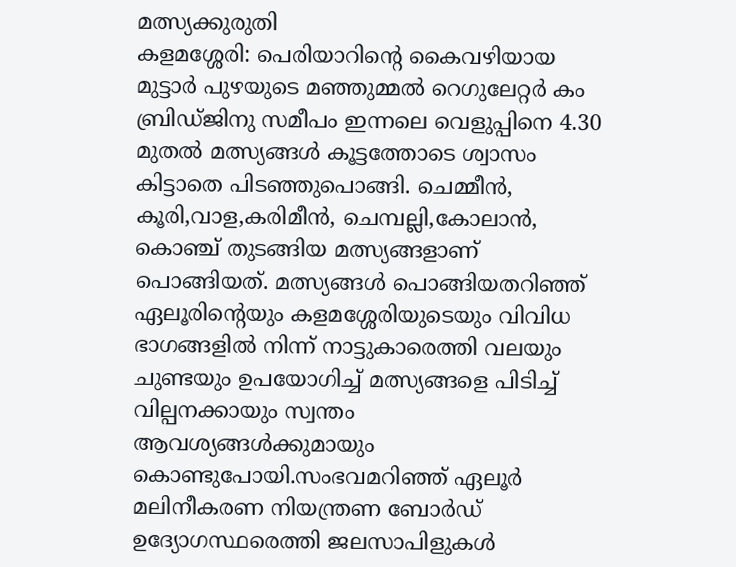മത്സ്യക്കുരുതി
കളമശ്ശേരി: പെരിയാറിന്റെ കൈവഴിയായ മുട്ടാർ പുഴയുടെ മഞ്ഞുമ്മൽ റെഗുലേറ്റർ കം ബ്രിഡ്ജിനു സമീപം ഇന്നലെ വെളുപ്പിനെ 4.30 മുതൽ മത്സ്യങ്ങൾ കൂട്ടത്തോടെ ശ്വാസം കിട്ടാതെ പിടഞ്ഞുപൊങ്ങി. ചെമ്മീൻ, കൂരി,വാള,കരിമീൻ, ചെമ്പല്ലി,കോലാൻ, കൊഞ്ച് തുടങ്ങിയ മത്സ്യങ്ങളാണ് പൊങ്ങിയത്. മത്സ്യങ്ങൾ പൊങ്ങിയതറിഞ്ഞ് ഏലൂരിന്റെയും കളമശ്ശേരിയുടെയും വിവിധ ഭാഗങ്ങളിൽ നിന്ന് നാട്ടുകാരെത്തി വലയും ചുണ്ടയും ഉപയോഗിച്ച് മത്സ്യങ്ങളെ പിടിച്ച് വില്പനക്കായും സ്വന്തം ആവശ്യങ്ങൾക്കുമായും കൊണ്ടുപോയി.സംഭവമറിഞ്ഞ് ഏലൂർ മലിനീകരണ നിയന്ത്രണ ബോർഡ് ഉദ്യോഗസ്ഥരെത്തി ജലസാപിളുകൾ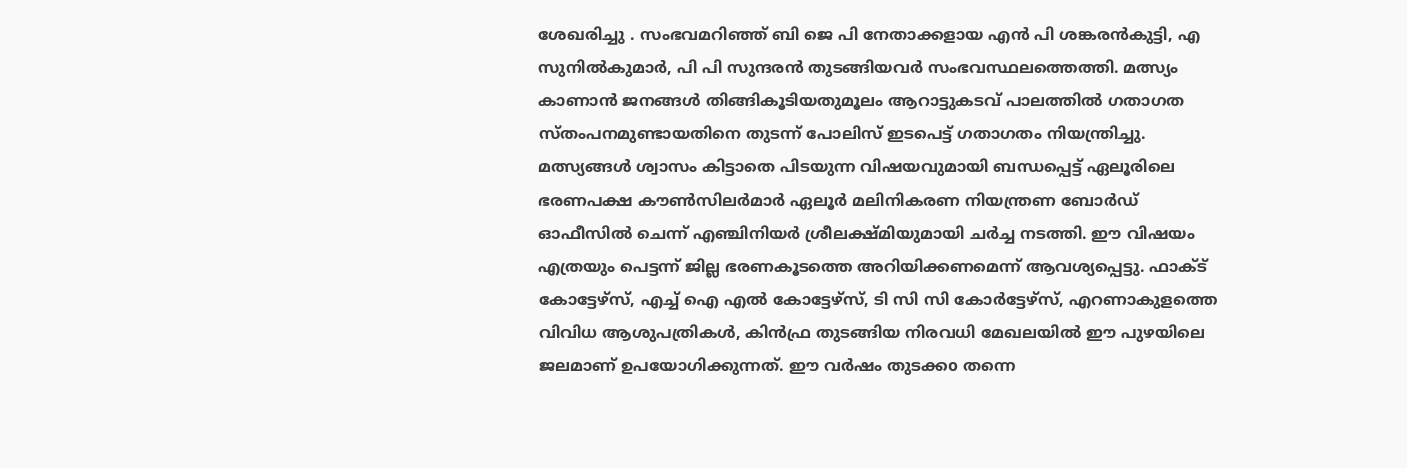ശേഖരിച്ചു . സംഭവമറിഞ്ഞ് ബി ജെ പി നേതാക്കളായ എൻ പി ശങ്കരൻകുട്ടി, എ സുനിൽകുമാർ, പി പി സുന്ദരൻ തുടങ്ങിയവർ സംഭവസ്ഥലത്തെത്തി. മത്സ്യം കാണാൻ ജനങ്ങൾ തിങ്ങികൂടിയതുമൂലം ആറാട്ടുകടവ് പാലത്തിൽ ഗതാഗത സ്തംപനമുണ്ടായതിനെ തുടന്ന് പോലിസ് ഇടപെട്ട് ഗതാഗതം നിയന്ത്രിച്ചു. മത്സ്യങ്ങൾ ശ്വാസം കിട്ടാതെ പിടയുന്ന വിഷയവുമായി ബന്ധപ്പെട്ട് ഏലൂരിലെ ഭരണപക്ഷ കൗൺസിലർമാർ ഏലൂർ മലിനികരണ നിയന്ത്രണ ബോർഡ് ഓഫീസിൽ ചെന്ന് എഞ്ചിനിയർ ശ്രീലക്ഷ്മിയുമായി ചർച്ച നടത്തി. ഈ വിഷയം എത്രയും പെട്ടന്ന് ജില്ല ഭരണകൂടത്തെ അറിയിക്കണമെന്ന് ആവശ്യപ്പെട്ടു. ഫാക്ട് കോട്ടേഴ്സ്, എച്ച് ഐ എൽ കോട്ടേഴ്സ്, ടി സി സി കോർട്ടേഴ്സ്, എറണാകുളത്തെ വിവിധ ആശുപത്രികൾ, കിൻഫ്ര തുടങ്ങിയ നിരവധി മേഖലയിൽ ഈ പുഴയിലെ ജലമാണ് ഉപയോഗിക്കുന്നത്. ഈ വർഷം തുടക്കo തന്നെ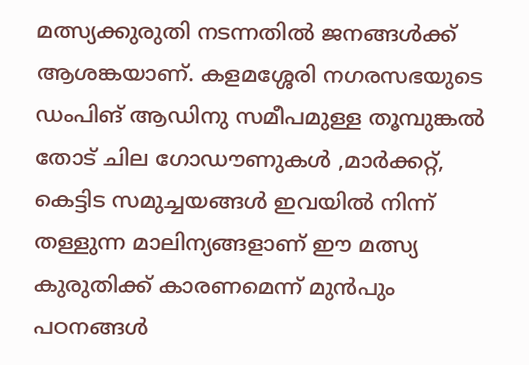മത്സ്യക്കുരുതി നടന്നതിൽ ജനങ്ങൾക്ക് ആശങ്കയാണ്. കളമശ്ശേരി നഗരസഭയുടെ ഡംപിങ് ആഡിനു സമീപമുള്ള തൂമ്പുങ്കൽ തോട് ചില ഗോഡൗണുകൾ ,മാർക്കറ്റ്, കെട്ടിട സമുച്ചയങ്ങൾ ഇവയിൽ നിന്ന് തള്ളുന്ന മാലിന്യങ്ങളാണ് ഈ മത്സ്യ കുരുതിക്ക് കാരണമെന്ന് മുൻപും പഠനങ്ങൾ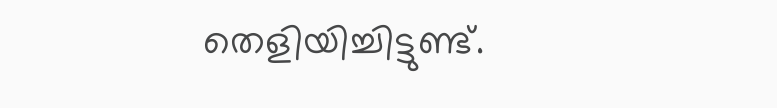തെളിയിച്ചിട്ടുണ്ട്.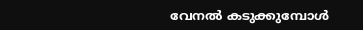വേനൽ കടുക്കുമ്പോൾ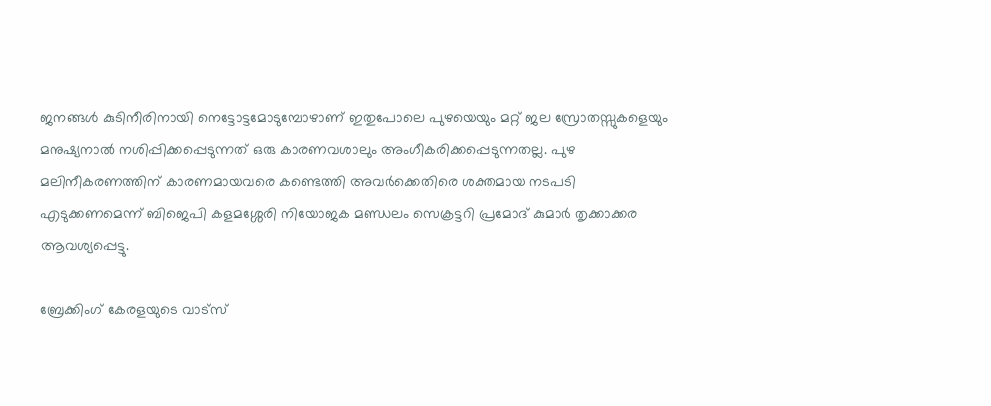ജനങ്ങൾ കുടിനീരിനായി നെട്ടോട്ടമോടുമ്പോഴാണ് ഇതുപോലെ പുഴയെയും മറ്റ് ജല സ്രോതസ്സുകളെയും മനുഷ്യനാൽ നശിപ്പിക്കപ്പെടുന്നത് ഒരു കാരണവശാലും അംഗീകരിക്കപ്പെടുന്നതല്ല. പുഴ മലിനീകരണത്തിന് കാരണമായവരെ കണ്ടെത്തി അവർക്കെതിരെ ശക്തമായ നടപടി എടുക്കണമെന്ന് ബിജെപി കളമശ്ശേരി നിയോജക മണ്ഡലം സെക്രട്ടറി പ്രമോദ് കുമാർ തൃക്കാക്കര ആവശ്യപ്പെട്ടു.

ബ്രേക്കിംഗ് കേരളയുടെ വാട്സ്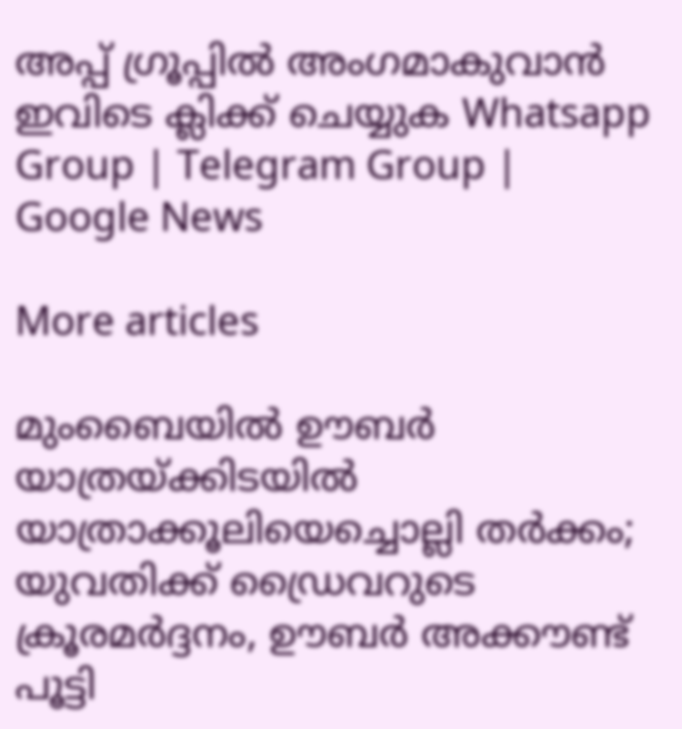അപ്പ് ഗ്രൂപ്പിൽ അംഗമാകുവാൻ ഇവിടെ ക്ലിക്ക് ചെയ്യുക Whatsapp Group | Telegram Group | Google News

More articles

മുംബൈയിൽ ഊബർ യാത്രയ്ക്കിടയിൽ യാത്രാക്കൂലിയെച്ചൊല്ലി തർക്കം; യുവതിക്ക് ഡ്രൈവറുടെ ക്രൂരമർദ്ദനം, ഊബർ അക്കൗണ്ട് പൂട്ടി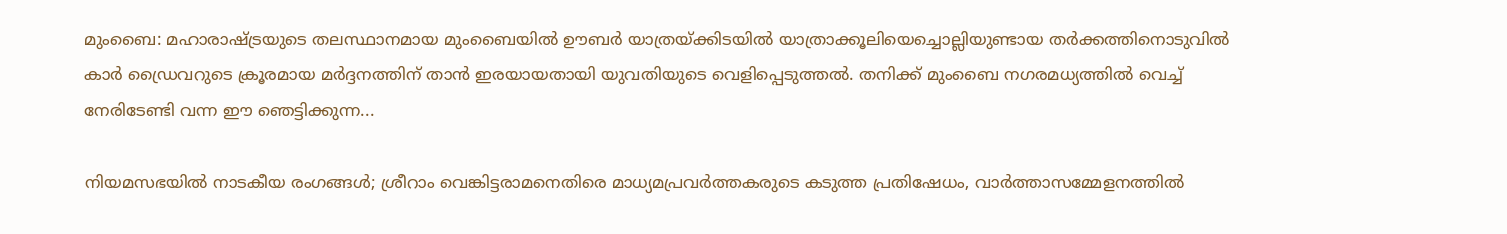മുംബൈ: മഹാരാഷ്ട്രയുടെ തലസ്ഥാനമായ മുംബൈയിൽ ഊബർ യാത്രയ്ക്കിടയിൽ യാത്രാക്കൂലിയെച്ചൊല്ലിയുണ്ടായ തർക്കത്തിനൊടുവിൽ കാർ ഡ്രൈവറുടെ ക്രൂരമായ മർദ്ദനത്തിന് താൻ ഇരയായതായി യുവതിയുടെ വെളിപ്പെടുത്തൽ. തനിക്ക് മുംബൈ നഗരമധ്യത്തിൽ വെച്ച് നേരിടേണ്ടി വന്ന ഈ ഞെട്ടിക്കുന്ന...

നിയമസഭയിൽ നാടകീയ രംഗങ്ങൾ; ശ്രീറാം വെങ്കിട്ടരാമനെതിരെ മാധ്യമപ്രവർത്തകരുടെ കടുത്ത പ്രതിഷേധം, വാർത്താസമ്മേളനത്തിൽ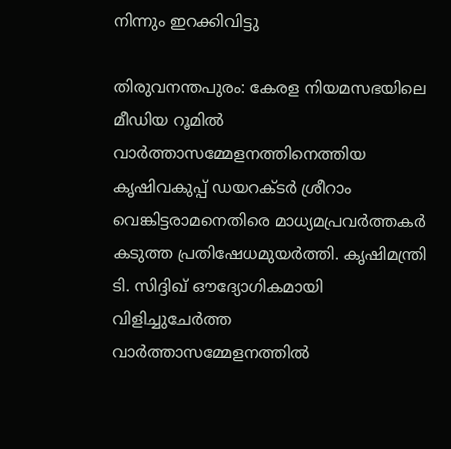നിന്നും ഇറക്കിവിട്ടു

തിരുവനന്തപുരം: കേരള നിയമസഭയിലെ മീഡിയ റൂമിൽ വാർത്താസമ്മേളനത്തിനെത്തിയ കൃഷിവകുപ്പ് ഡയറക്ടർ ശ്രീറാം വെങ്കിട്ടരാമനെതിരെ മാധ്യമപ്രവർത്തകർ കടുത്ത പ്രതിഷേധമുയർത്തി. കൃഷിമന്ത്രി ടി. സിദ്ദിഖ് ഔദ്യോഗികമായി വിളിച്ചുചേർത്ത വാർത്താസമ്മേളനത്തിൽ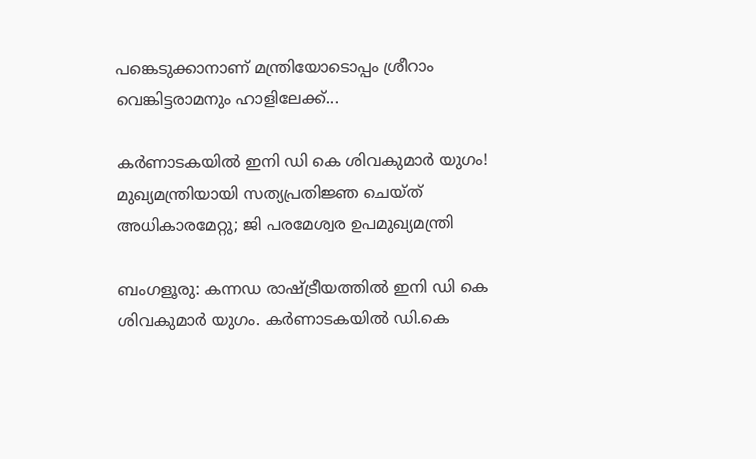പങ്കെടുക്കാനാണ് മന്ത്രിയോടൊപ്പം ശ്രീറാം വെങ്കിട്ടരാമനും ഹാളിലേക്ക്...

കര്‍ണാടകയില്‍ ഇനി ഡി കെ ശിവകുമാര്‍ യുഗം! മുഖ്യമന്ത്രിയായി സത്യപ്രതിജ്ഞ ചെയ്ത് അധികാരമേറ്റു; ജി പരമേശ്വര ഉപമുഖ്യമന്ത്രി

ബംഗളൂരു: കന്നഡ രാഷ്ട്രീയത്തില്‍ ഇനി ഡി കെ ശിവകുമാര്‍ യുഗം. കര്‍ണാടകയില്‍ ഡി.കെ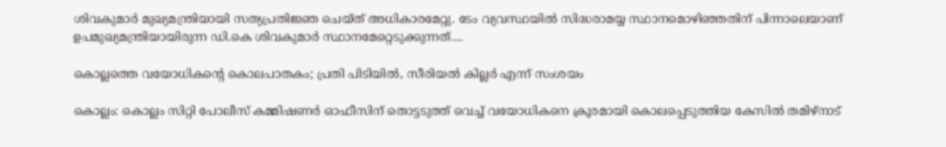ശിവകുമാര്‍ മുഖ്യമന്ത്രിയായി സത്യപ്രതിജ്ഞ ചെയ്ത് അധികാരമേറ്റു. ടേം വ്യവസ്ഥയില്‍ സിദ്ധരാമയ്യ സ്ഥാനമൊഴിഞ്ഞതിന് പിന്നാലെയാണ് ഉപമുഖ്യമന്ത്രിയായിരുന്ന ഡി.കെ ശിവകുമാര്‍ സ്ഥാനമേറ്റെടുക്കുന്നത്....

കൊല്ലത്തെ വയോധികന്റെ കൊലപാതകം; പ്രതി പിടിയിൽ, സീരിയൽ കില്ലർ എന്ന് സംശയം

കൊല്ലം: കൊല്ലം സിറ്റി പോലീസ് കമ്മിഷണർ ഓഫീസിന് തൊട്ടടുത്ത് വെച്ച് വയോധികനെ ക്രൂരമായി കൊലപ്പെടുത്തിയ കേസിൽ തമിഴ്‌നാട്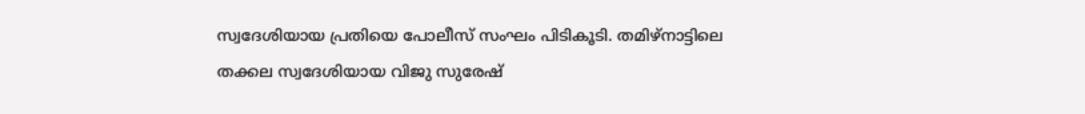സ്വദേശിയായ പ്രതിയെ പോലീസ് സംഘം പിടികൂടി. തമിഴ്‌നാട്ടിലെ തക്കല സ്വദേശിയായ വിജു സുരേഷ്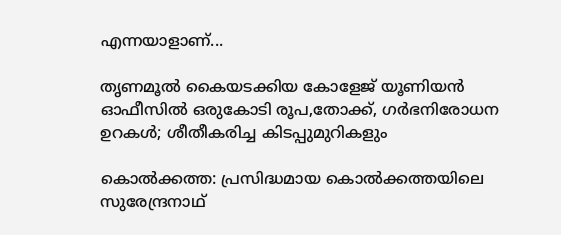എന്നയാളാണ്...

തൃണമൂൽ കൈയടക്കിയ കോളേജ് യൂണിയൻ ഓഫീസിൽ ഒരുകോടി രൂപ,തോക്ക്, ഗർഭനിരോധന ഉറകൾ; ശീതീകരിച്ച കിടപ്പുമുറികളും

കൊൽക്കത്ത: പ്രസിദ്ധമായ കൊൽക്കത്തയിലെ സുരേന്ദ്രനാഥ്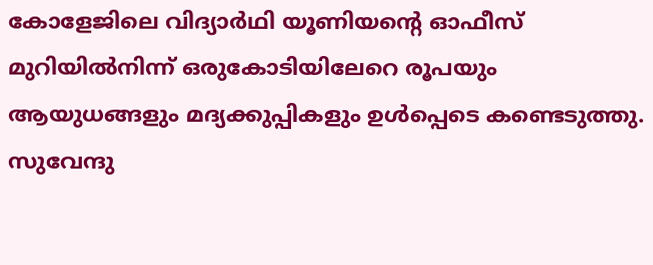കോളേജിലെ വിദ്യാർഥി യൂണിയന്റെ ഓഫീസ് മുറിയിൽനിന്ന് ഒരുകോടിയിലേറെ രൂപയും ആയുധങ്ങളും മദ്യക്കുപ്പികളും ഉൾപ്പെടെ കണ്ടെടുത്തു. സുവേന്ദു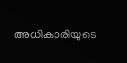അധികാരിയുടെ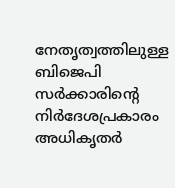നേതൃത്വത്തിലുള്ള ബിജെപി സർക്കാരിന്റെ നിർദേശപ്രകാരം അധികൃതർ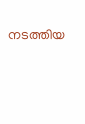നടത്തിയ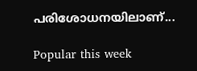പരിശോധനയിലാണ്...

Popular this week